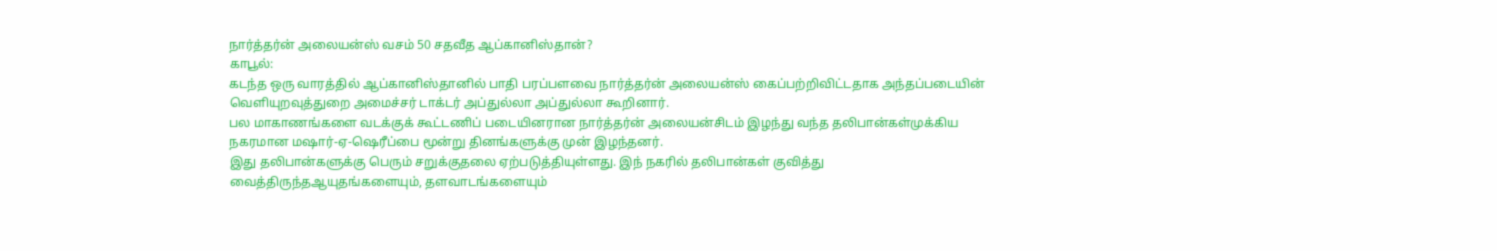நார்த்தர்ன் அலையன்ஸ் வசம் 50 சதவீத ஆப்கானிஸ்தான்?
காபூல்:
கடந்த ஒரு வாரத்தில் ஆப்கானிஸ்தானில் பாதி பரப்பளவை நார்த்தர்ன் அலையன்ஸ் கைப்பற்றிவிட்டதாக அந்தப்படையின் வெளியுறவுத்துறை அமைச்சர் டாக்டர் அப்துல்லா அப்துல்லா கூறினார்.
பல மாகாணங்களை வடக்குக் கூட்டணிப் படையினரான நார்த்தர்ன் அலையன்சிடம் இழந்து வந்த தலிபான்கள்முக்கிய நகரமான மஷார்-ஏ-ஷெரீப்பை மூன்று தினங்களுக்கு முன் இழந்தனர்.
இது தலிபான்களுக்கு பெரும் சறுக்குதலை ஏற்படுத்தியுள்ளது. இந் நகரில் தலிபான்கள் குவித்து வைத்திருந்தஆயுதங்களையும், தளவாடங்களையும்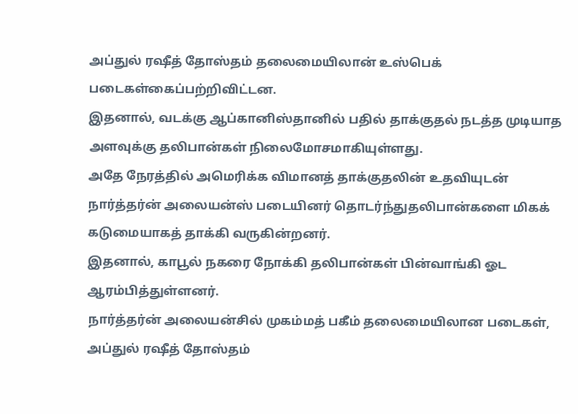அப்துல் ரஷீத் தோஸ்தம் தலைமையிலான் உஸ்பெக் படைகள்கைப்பற்றிவிட்டன.
இதனால், வடக்கு ஆப்கானிஸ்தானில் பதில் தாக்குதல் நடத்த முடியாத அளவுக்கு தலிபான்கள் நிலைமோசமாகியுள்ளது.
அதே நேரத்தில் அமெரிக்க விமானத் தாக்குதலின் உதவியுடன் நார்த்தர்ன் அலையன்ஸ் படையினர் தொடர்ந்துதலிபான்களை மிகக் கடுமையாகத் தாக்கி வருகின்றனர்.
இதனால், காபூல் நகரை நோக்கி தலிபான்கள் பின்வாங்கி ஓட ஆரம்பித்துள்ளனர்.
நார்த்தர்ன் அலையன்சில் முகம்மத் பகீம் தலைமையிலான படைகள், அப்துல் ரஷீத் தோஸ்தம்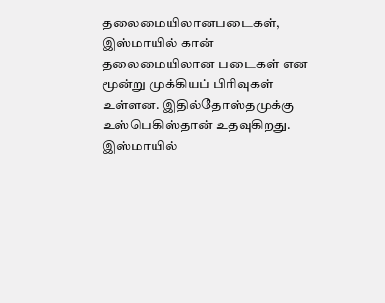தலைமையிலானபடைகள், இஸ்மாயில் கான் தலைமையிலான படைகள் என மூன்று முக்கியப் பிரிவுகள் உள்ளன. இதில்தோஸ்தமுக்கு உஸ்பெகிஸ்தான் உதவுகிறது.
இஸ்மாயில்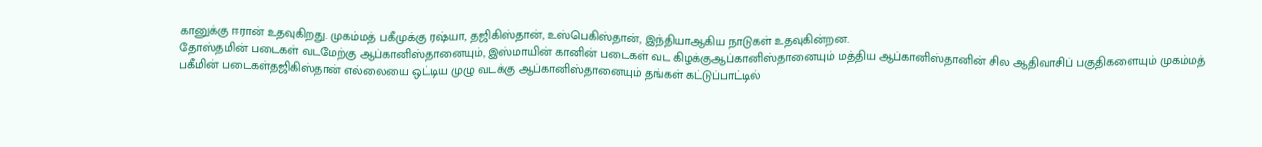கானுக்கு ஈரான் உதவுகிறது. முகம்மத் பகீமுக்கு ரஷ்யா, தஜிகிஸ்தான், உஸ்பெகிஸ்தான், இந்தியாஆகிய நாடுகள் உதவுகின்றன.
தோஸ்தமின் படைகள் வடமேற்கு ஆப்கானிஸ்தானையும், இஸ்மாயின் கானின் படைகள் வட கிழக்குஆப்கானிஸ்தானையும் மத்திய ஆப்கானிஸ்தானின் சில ஆதிவாசிப் பகுதிகளையும் முகம்மத் பகீமின் படைகள்தஜிகிஸ்தான் எல்லையை ஒட்டிய முழு வடக்கு ஆப்கானிஸ்தானையும் தங்கள் கட்டுப்பாட்டில்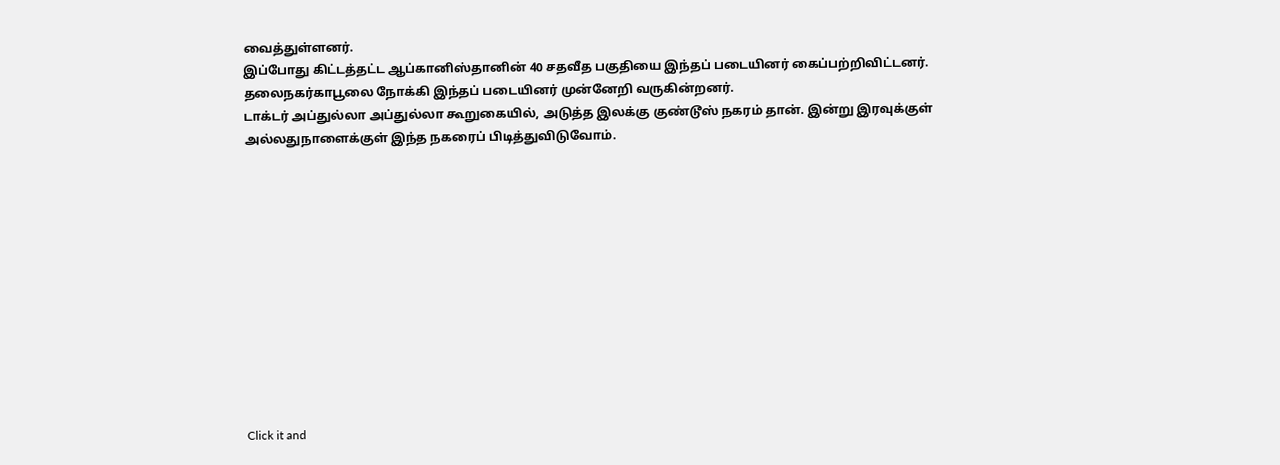வைத்துள்ளனர்.
இப்போது கிட்டத்தட்ட ஆப்கானிஸ்தானின் 40 சதவீத பகுதியை இந்தப் படையினர் கைப்பற்றிவிட்டனர். தலைநகர்காபூலை நோக்கி இந்தப் படையினர் முன்னேறி வருகின்றனர்.
டாக்டர் அப்துல்லா அப்துல்லா கூறுகையில், அடுத்த இலக்கு குண்டூஸ் நகரம் தான். இன்று இரவுக்குள் அல்லதுநாளைக்குள் இந்த நகரைப் பிடித்துவிடுவோம்.












Click it and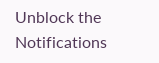Unblock the Notifications